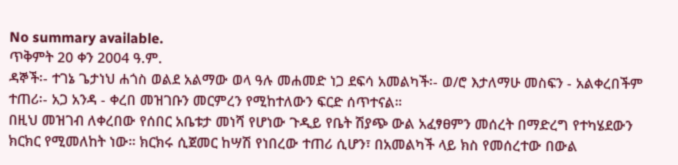No summary available.
ጥቅምት 20 ቀን 2004 ዓ.ም.
ዳኞች፡- ተገኔ ጌታነህ ሐጎስ ወልደ አልማው ወላ ዓሉ መሐመድ ነጋ ደፍሳ አመልካች፡- ወ/ሮ እታለማሁ መስፍን - አልቀረበችም ተጠሪ፡- አጋ አንዳ - ቀረበ መዝገቡን መርምረን የሚከተለውን ፍርድ ሰጥተናል።
በዚህ መዝገብ ለቀረበው የሰበር አቤቱታ መነሻ የሆነው ጉዲይ የቤት ሽያጭ ውል አፈፃፀምን መሰረት በማድረግ የተካሄደውን ክርክር የሚመለከት ነው። ክርክሩ ሲጀመር ከሣሽ የነበረው ተጠሪ ሲሆን፣ በአመልካች ላይ ክስ የመሰረተው በውል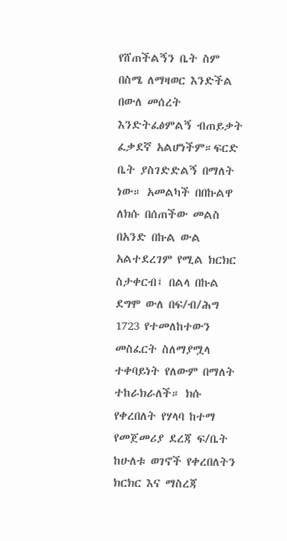የሸጠችልኝን ቤት ስም በስሜ ለማዛወር እንድችል በውለ መሰረት እንድትፈፅምልኝ ብጠይቃት ፈቃደኛ አልሆነችም።ፍርድ ቤት ያስገድድልኝ በማለት ነው። አመልካች በበኩልዋ ለክሱ በሰጠችው መልስ በአንድ በኩል ውል አልተደረገም የሚል ክርክር ስታቀርብ፤ በልላ በኩል ደግሞ ውለ በፍ/ብ/ሕግ 1723 የተመለከተውን መስፈርት ስለማያሟላ ተቀባይነት የለውም በማለት ተከራክራለች። ክሱ የቀረበለት የሃላባ ከተማ የመጀመሪያ ደረጃ ፍ/ቤት ከሁለቱ ወገኖች የቀረበለትን ክርክር እና ማስረጃ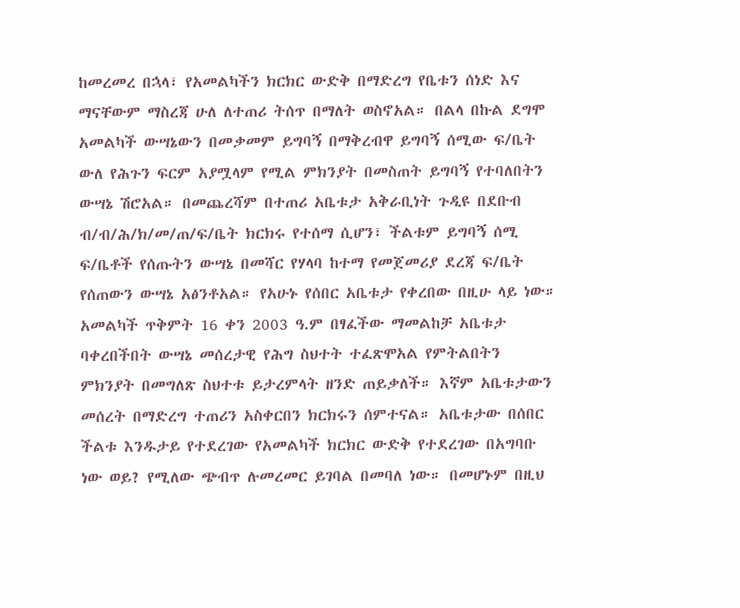ከመረመረ በኋላ፣ የአመልካችን ክርክር ውድቅ በማድረግ የቤቱን ሰነድ እና ማናቸውም ማስረጃ ሁለ ለተጠሪ ትሰጥ በማለት ወስኖአል። በልላ በኩል ደግሞ አመልካች ውሣኔውን በመቃመም ይግባኝ በማቅረብዋ ይግባኝ ሰሚው ፍ/ቤት ውለ የሕጉን ፍርም አያሟላም የሚል ምክንያት በመስጠት ይግባኝ የተባለበትን ውሣኔ ሽሮአል። በመጨረሻም በተጠሪ አቤቱታ አቅራቢነት ጉዲዩ በደቡብ ብ/ብ/ሕ/ክ/መ/ጠ/ፍ/ቤት ክርክሩ የተሰማ ሲሆን፣ ችልቱም ይግባኝ ሰሚ ፍ/ቤቶች የሰጡትን ውሣኔ በመሻር የሃላባ ከተማ የመጀመሪያ ደረጃ ፍ/ቤት የሰጠውን ውሣኔ አፅንቶአል። የአሁኑ የሰበር አቤቱታ የቀረበው በዚሁ ላይ ነው።
አመልካች ጥቅምት 16 ቀን 2003 ዓ.ም በፃፈችው ማመልከቻ አቤቱታ ባቀረበችበት ውሣኔ መሰረታዊ የሕግ ስህተት ተፈጽሞአል የምትልበትን ምክንያት በመግለጽ ስህተቱ ይታረምላት ዘንድ ጠይቃለች። እኛም አቤቱታውን መሰረት በማድረግ ተጠሪን አስቀርበን ክርክሩን ሰምተናል። አቤቱታው በሰበር ችልቱ እንዱታይ የተደረገው የአመልካች ክርክር ውድቅ የተደረገው በአግባቡ ነው ወይ? የሚለው ጭብጥ ሉመረመር ይገባል በመባለ ነው። በመሆኑም በዚህ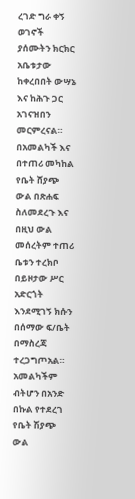ረገድ ግራ ቀኝ ወገኖች ያሰሙትን ክርክር አቤቱታው ከቀረበበት ውሣኔ እና ከሕጉ ጋር አገናዝበን መርምረናል።
በአመልካች እና በተጠሪ መካከል የቤት ሸያጭ ውል በጽሐፍ ስለመደረጉ እና በዚህ ውል መሰረትም ተጠሪ ቤቱን ተረክቦ በይዞታው ሥር አድርጎት እንደሚገኝ ክሱን በሰማው ፍ/ቤት በማስረጃ ተረጋግጦአል። አመልካችም ብትሆን በአንድ በኩል የተደረገ የቤት ሽያጭ ውል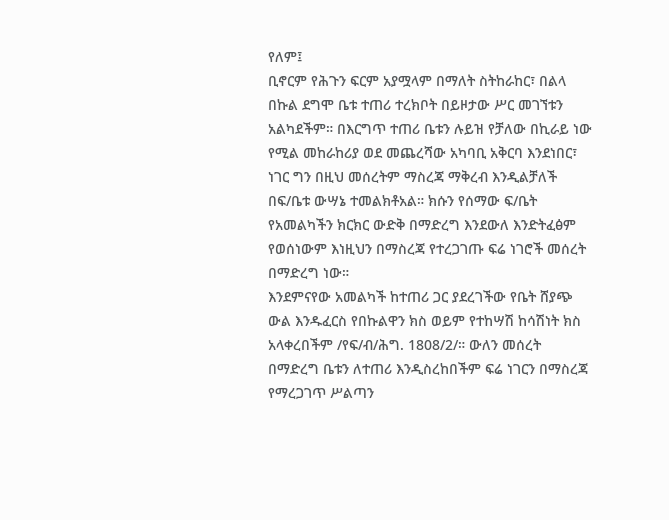የለም፤
ቢኖርም የሕጉን ፍርም አያሟላም በማለት ስትከራከር፣ በልላ በኩል ደግሞ ቤቱ ተጠሪ ተረክቦት በይዞታው ሥር መገኘቱን አልካደችም። በእርግጥ ተጠሪ ቤቱን ሉይዝ የቻለው በኪራይ ነው የሚል መከራከሪያ ወደ መጨረሻው አካባቢ አቅርባ እንደነበር፣ ነገር ግን በዚህ መሰረትም ማስረጃ ማቅረብ እንዲልቻለች በፍ/ቤቱ ውሣኔ ተመልክቶአል። ክሱን የሰማው ፍ/ቤት የአመልካችን ክርክር ውድቅ በማድረግ እንደውለ እንድትፈፅም የወሰነውም እነዚህን በማስረጃ የተረጋገጡ ፍሬ ነገሮች መሰረት በማድረግ ነው።
እንደምናየው አመልካች ከተጠሪ ጋር ያደረገችው የቤት ሸያጭ ውል እንዱፈርስ የበኩልዋን ክስ ወይም የተከሣሽ ከሳሽነት ክስ አላቀረበችም /የፍ/ብ/ሕግ. 1808/2/። ውለን መሰረት በማድረግ ቤቱን ለተጠሪ እንዲስረከበችም ፍሬ ነገርን በማስረጃ የማረጋገጥ ሥልጣን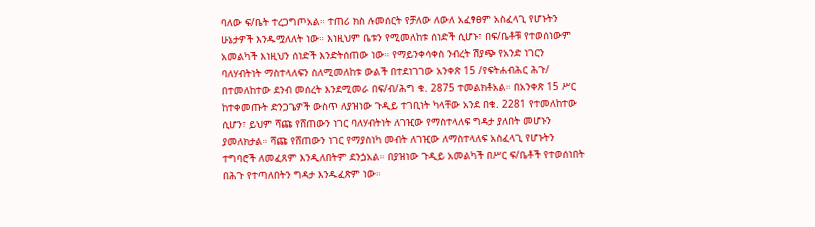ባለው ፍ/ቤት ተረጋግጦአል። ተጠሪ ክስ ሉመሰርት የቻለው ለውለ አፈፃፀም አስፈላጊ የሆኑትን ሁኔታዎች እንዱሟለለት ነው። እነዚህም ቤቱን የሚመለከቱ ሰነድች ሲሆኑ፣ በፍ/ቤቶቹ የተወሰነውም አመልካች እነዚህን ሰነድች እንድትሰጠው ነው። የማይንቀሳቀስ ንብረት ሽያጭ የአንድ ነገርን ባለሃብትነት ማስተላለፍን ስለሚመለከቱ ውልች በተደነገገው አንቀጽ 15 /የፍትሐብሕር ሕጉ/ በተመለከተው ደንብ መሰረት እንደሚመራ በፍ/ብ/ሕግ ቁ. 2875 ተመልክቶአል። በአንቀጽ 15 ሥር ከተቀመጡት ድንጋጌዎች ውስጥ ለያዝነው ጉዲይ ተገቢነት ካላቸው አንደ በቁ. 2281 የተመለከተው ሲሆን፣ ይህም ሻጩ የሸጠውን ነገር ባለሃብትነት ለገዢው የማስተላለፍ ግዳታ ያለበት መሆኑን ያመለክታል። ሻጩ የሸጠውን ነገር የማያስነካ መብት ለገዢው ለማስተላለፍ አስፈላጊ የሆኑትን ተግባሮች ለመፈጸም እንዲለበትም ደንጏአል። በያዝነው ጉዲይ አመልካች በሥር ፍ/ቤቶች የተወሰነበት በሕጉ የተጣለበትን ግዳታ እንዱፈጽም ነው።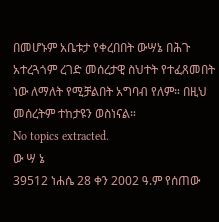በመሆኑም አቤቱታ የቀረበበት ውሣኔ በሕጉ አተረጓጎም ረገድ መሰረታዊ ስህተት የተፈጸመበት ነው ለማለት የሚቻልበት አግባብ የለም። በዚህ መሰረትም ተከታዩን ወስነናል።
No topics extracted.
ው ሣ ኔ
39512 ነሐሴ 28 ቀን 2002 ዓ.ም የሰጠው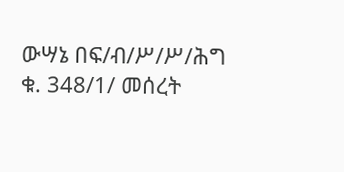ውሣኔ በፍ/ብ/ሥ/ሥ/ሕግ ቁ. 348/1/ መሰረት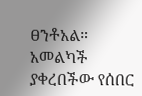ፀንቶአል።
አመልካች ያቀረበችው የሰበር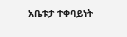አቤቱታ ተቀባይነት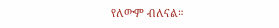የለውም ብለናል።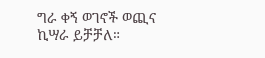ግራ ቀኝ ወገኖች ወጪና ኪሣራ ይቻቻለ።